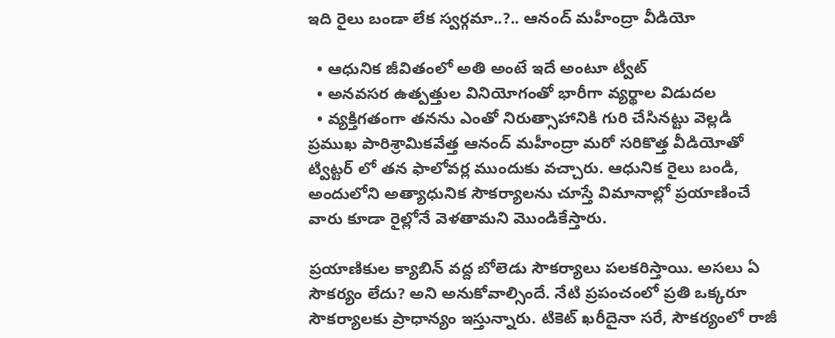ఇది రైలు బండా లేక స్వర్గమా..?.. ఆనంద్ మహీంద్రా వీడియో

  • ఆధునిక జీవితంలో అతి అంటే ఇదే అంటూ ట్వీట్
  • అనవసర ఉత్పత్తుల వినియోగంతో భారీగా వ్యర్థాల విడుదల
  • వ్యక్తిగతంగా తనను ఎంతో నిరుత్సాహానికి గురి చేసినట్టు వెల్లడి
ప్రముఖ పారిశ్రామికవేత్త ఆనంద్ మహీంద్రా మరో సరికొత్త వీడియోతో ట్విట్టర్ లో తన ఫాలోవర్ల ముందుకు వచ్చారు. ఆధునిక రైలు బండి, అందులోని అత్యాధునిక సౌకర్యాలను చూస్తే విమానాల్లో ప్రయాణించే వారు కూడా రైల్లోనే వెళతామని మొండికేస్తారు.

ప్రయాణికుల క్యాబిన్ వద్ద బోలెడు సౌకర్యాలు పలకరిస్తాయి. అసలు ఏ సౌకర్యం లేదు? అని అనుకోవాల్సిందే. నేటి ప్రపంచంలో ప్రతి ఒక్కరూ సౌకర్యాలకు ప్రాధాన్యం ఇస్తున్నారు. టికెట్ ఖరీదైనా సరే, సౌకర్యంలో రాజీ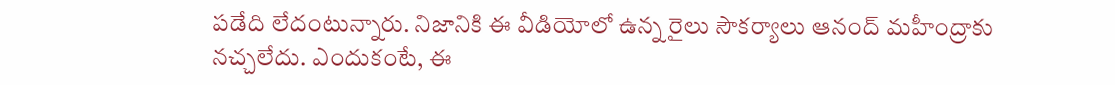పడేది లేదంటున్నారు. నిజానికి ఈ వీడియోలో ఉన్న రైలు సౌకర్యాలు ఆనంద్ మహీంద్రాకు నచ్చలేదు. ఎందుకంటే, ఈ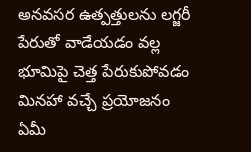అనవసర ఉత్పత్తులను లగ్జరీ పేరుతో వాడేయడం వల్ల భూమిపై చెత్త పేరుకుపోవడం మినహా వచ్చే ప్రయోజనం ఏమీ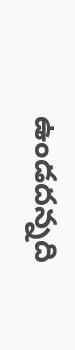ఉండదన్నది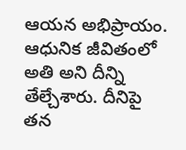ఆయన అభిప్రాయం. ఆధునిక జీవితంలో అతి అని దీన్ని తేల్చేశారు. దీనిపై తన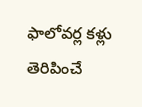ఫాలోవర్ల కళ్లు తెరిపించే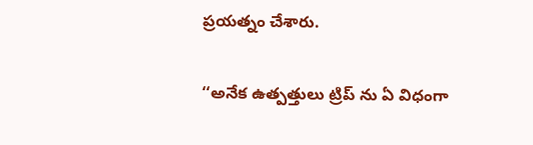ప్రయత్నం చేశారు.

‘‘అనేక ఉత్పత్తులు ట్రిప్ ను ఏ విధంగా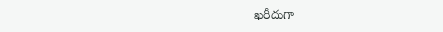ఖరీదుగా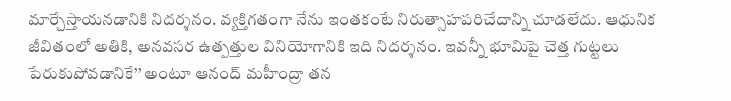మార్చేస్తాయనడానికి నిదర్శనం. వ్యక్తిగతంగా నేను ఇంతకంటే నిరుత్సాహపరిచేదాన్ని చూడలేదు. ఆధునిక జీవితంలో అతికి, అనవసర ఉత్పత్తుల వినియోగానికి ఇది నిదర్శనం. ఇవన్నీ భూమిపై చెత్త గుట్టలు పేరుకుపోవడానికే’’ అంటూ ఆనంద్ మహీంద్రా తన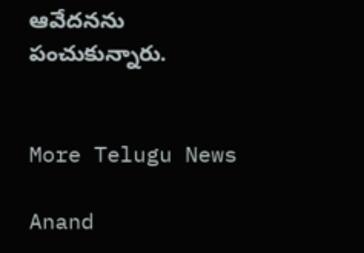ఆవేదనను పంచుకున్నారు.


More Telugu News

Anand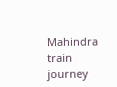Mahindra train journey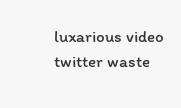luxarious video twitter waste